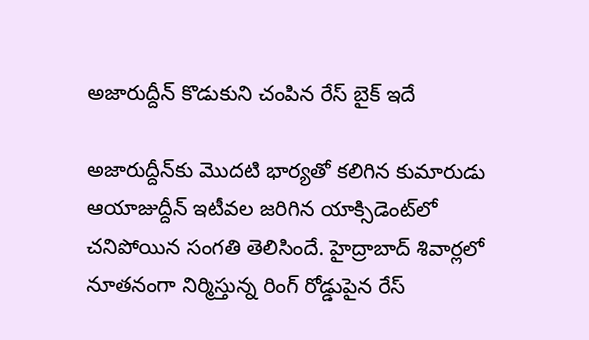అజారుద్దీన్ కొడుకుని చంపిన రేస్ బైక్ ఇదే

అజారుద్దీన్‌కు మొదటి భార్యతో కలిగిన కుమారుడు ఆయాజుద్దీన్ ఇటీవల జరిగిన యాక్సిడెంట్‌లో చనిపోయిన సంగతి తెలిసిందే. హైద్రాబాద్ శివార్లలో నూతనంగా నిర్మిస్తున్న రింగ్ రోడ్డుపైన రేస్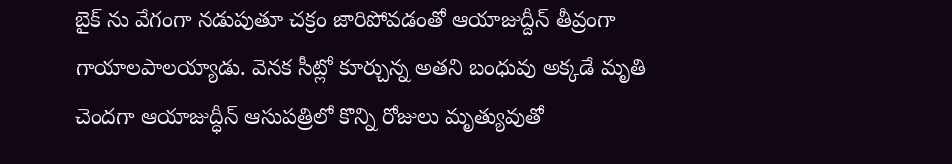బైక్ ను వేగంగా నడుపుతూ చక్రం జారిపోవడంతో ఆయాజుద్దీన్ తీవ్రంగా గాయాలపాలయ్యాడు. వెనక సీట్లో కూర్చున్న అతని బంధువు అక్కడే మృతి చెందగా ఆయాజుద్ధీన్ ఆసుపత్రిలో కొన్ని రోజులు మృత్యువుతో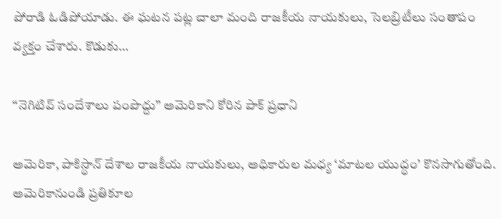పోరాడి ఓడిపోయాడు. ఈ ఘటన పట్ల చాలా మంది రాజకీయ నాయకులు, సెలబ్రిటీలు సంతాపం వ్యక్తం చేశారు. కొడుకు…

“నెగిటివ్ సందేశాలు పంపొద్దు” అమెరికాని కోరిన పాక్ ప్రధాని

అమెరికా, పాకిస్ధాన్ దేశాల రాజకీయ నాయకులు, అధికారుల మధ్య ‘మాటల యుద్ధం’ కొనసాగుతోంది. అమెరికానుండి ప్రతికూల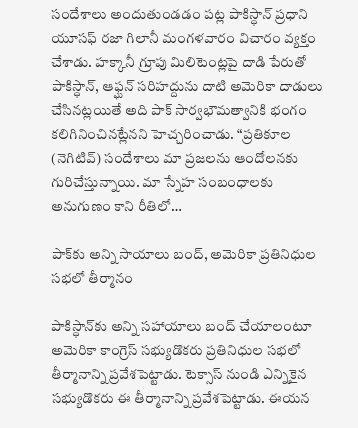సందేశాలు అందుతుండడం పట్ల పాకిస్ధాన్ ప్రధాని యూసఫ్ రజా గిలానీ మంగళవారం విచారం వ్యక్తం చేశాడు. హక్కానీ గ్రూపు మిలిటెంట్లపై దాడి పేరుతో పాకిస్ధాన్, ఆఫ్ఘన్ సరిహద్దును దాటి అమెరికా దాడులు చేసినట్లయితే అది పాక్ సార్వభౌమత్వానికి భంగం కలిగినించినట్లేనని హెచ్చరించాడు. “ప్రతికూల (నెగిటివ్) సందేశాలు మా ప్రజలను ఆందోలనకు గురిచేస్తున్నాయి. మా స్నేహ సంబంధాలకు అనుగుణం కాని రీతిలో…

పాక్‌కు అన్ని సాయాలు బంద్, అమెరికా ప్రతినిధుల సభలో తీర్మానం

పాకిస్ధాన్‌కు అన్ని సహాయాలు బంద్ చేయాలంటూ అమెరికా కాంగ్రెస్ సభ్యుడొకరు ప్రతినిధుల సభలో తీర్మానాన్ని ప్రవేశపెట్టాడు. టెక్సాస్ నుండి ఎన్నికైన సభ్యుడొకరు ఈ తీర్మానాన్ని ప్రవేశపెట్టాడు. ఈయన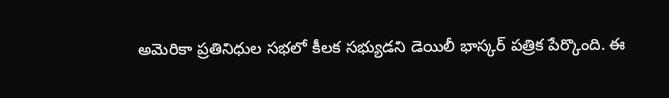అమెరికా ప్రతినిధుల సభలో కీలక సభ్యుడని డెయిలీ భాస్కర్ పత్రిక పేర్కొంది. ఈ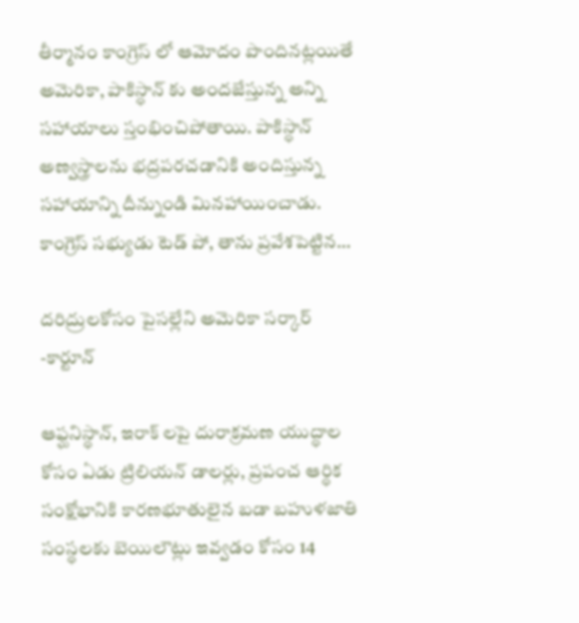తీర్మానం కాంగ్రెస్ లో ఆమోదం పొందినట్లయితే అమెరికా, పాకిస్ధాన్ కు అందజేస్తున్న అన్ని సహాయాలు స్తంభించిపోతాయి. పాకిస్ధాన్ అణ్వస్త్రాలను భద్రపరచడానికి అందిస్తున్న సహాయాన్ని దీన్నుండి మినహాయించాడు. కాంగ్రెస్ సభ్యుడు టెడ్ పో, తాను ప్రవేశపెట్టిన…

దరిద్రులకోసం పైసల్లేని అమెరికా సర్కార్ -కార్టూన్

ఆఫ్ఘనిస్ధాన్, ఇరాక్ లపై దురాక్రమణ యుద్ధాల కోసం ఏడు ట్రిలియన్ డాలర్లు, ప్రపంచ ఆర్ధిక సంక్షోభానికి కారణభూతులైన బడా బహుళజాతి సంస్ధలకు బెయిలౌట్లు ఇవ్వడం కోసం 14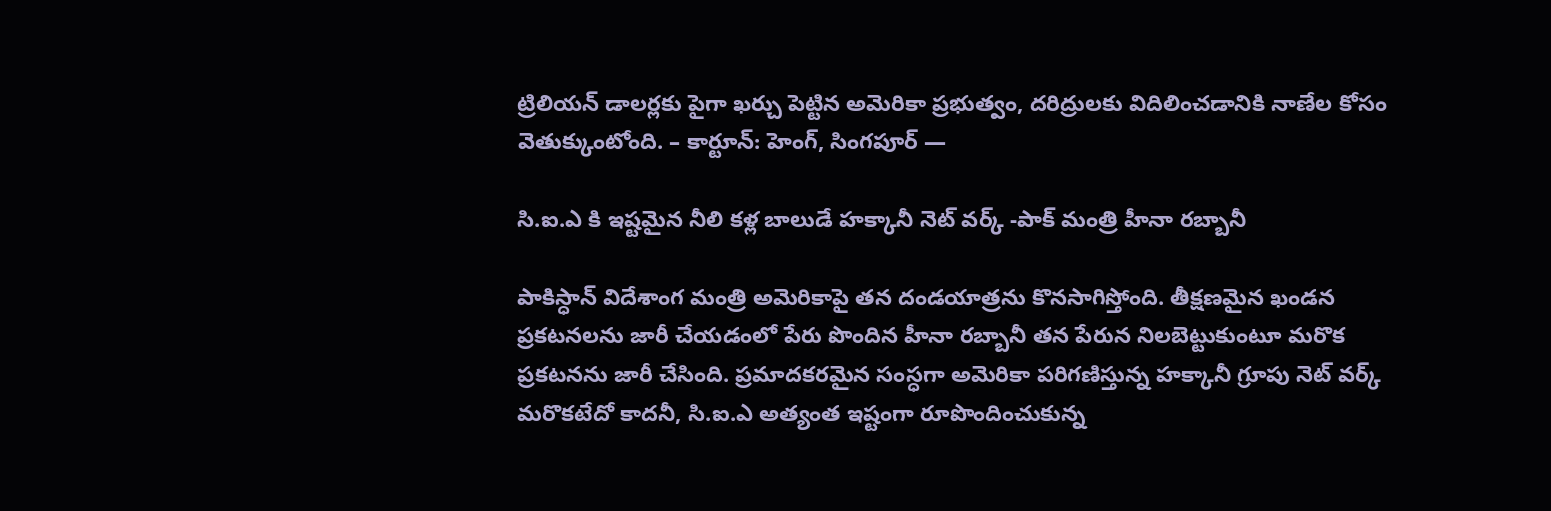ట్రిలియన్ డాలర్లకు పైగా ఖర్చు పెట్టిన అమెరికా ప్రభుత్వం, దరిద్రులకు విదిలించడానికి నాణేల కోసం వెతుక్కుంటోంది. – కార్టూన్: హెంగ్, సింగపూర్ —

సి.ఐ.ఎ కి ఇష్టమైన నీలి కళ్ల బాలుడే హక్కానీ నెట్ వర్క్ -పాక్ మంత్రి హీనా రబ్బానీ

పాకిస్ధాన్ విదేశాంగ మంత్రి అమెరికాపై తన దండయాత్రను కొనసాగిస్తోంది. తీక్షణమైన ఖండన ప్రకటనలను జారీ చేయడంలో పేరు పొందిన హీనా రబ్బానీ తన పేరున నిలబెట్టుకుంటూ మరొక ప్రకటనను జారీ చేసింది. ప్రమాదకరమైన సంస్ధగా అమెరికా పరిగణిస్తున్న హక్కానీ గ్రూపు నెట్ వర్క్ మరొకటేదో కాదనీ, సి.ఐ.ఎ అత్యంత ఇష్టంగా రూపొందించుకున్న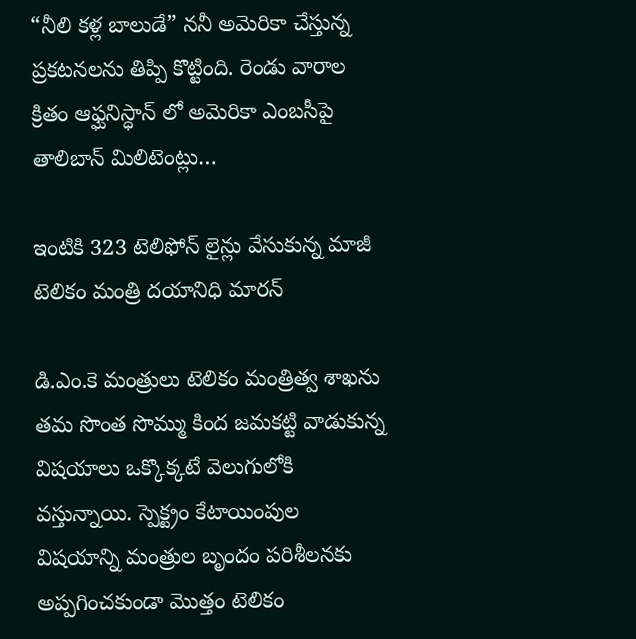“నీలి కళ్ల బాలుడే” ననీ అమెరికా చేస్తున్న ప్రకటనలను తిప్పి కొట్టింది. రెండు వారాల క్రితం ఆఫ్ఘనిస్ధాన్ లో అమెరికా ఎంబసీపై తాలిబాన్ మిలిటెంట్లు…

ఇంటికి 323 టెలిఫోన్ లైన్లు వేసుకున్న మాజీ టెలికం మంత్రి దయానిధి మారన్

డి.ఎం.కె మంత్రులు టెలికం మంత్రిత్వ శాఖను తమ సొంత సొమ్ము కింద జమకట్టి వాడుకున్న విషయాలు ఒక్కొక్కటే వెలుగులోకి వస్తున్నాయి. స్పెక్ట్రం కేటాయింపుల విషయాన్ని మంత్రుల బృందం పరిశీలనకు అప్పగించకుండా మొత్తం టెలికం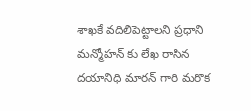శాఖకే వదిలిపెట్టాలని ప్రధాని మన్మోహన్ కు లేఖ రాసిన దయానిధి మారన్ గారి మరొక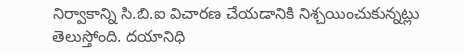నిర్వాకాన్ని సి.బి.ఐ విచారణ చేయడానికి నిశ్చయించుకున్నట్లు తెలుస్తోంది. దయానిధి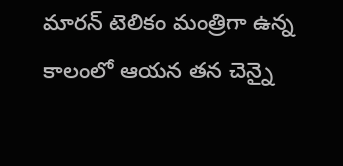మారన్ టెలికం మంత్రిగా ఉన్న కాలంలో ఆయన తన చెన్నై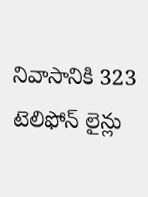నివాసానికి 323 టెలిఫోన్ లైన్లు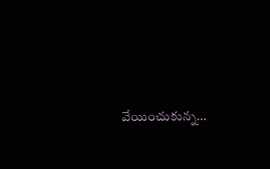వేయించుకున్న…